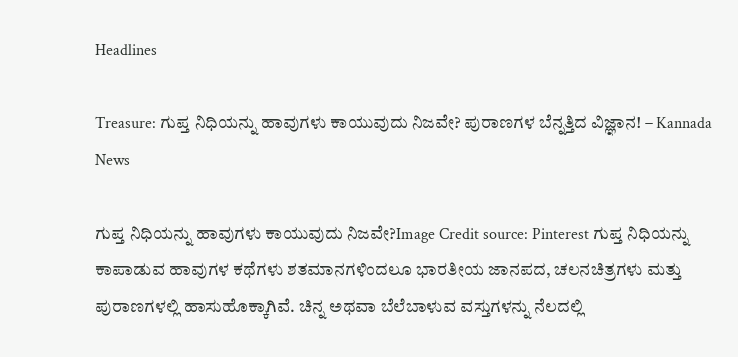Headlines

Treasure: ಗುಪ್ತ ನಿಧಿಯನ್ನು ಹಾವುಗಳು ಕಾಯುವುದು ನಿಜವೇ? ಪುರಾಣಗಳ ಬೆನ್ನತ್ತಿದ ವಿಜ್ಞಾನ! – Kannada News

ಗುಪ್ತ ನಿಧಿಯನ್ನು ಹಾವುಗಳು ಕಾಯುವುದು ನಿಜವೇ?Image Credit source: Pinterest ಗುಪ್ತ ನಿಧಿಯನ್ನು ಕಾಪಾಡುವ ಹಾವುಗಳ ಕಥೆಗಳು ಶತಮಾನಗಳಿಂದಲೂ ಭಾರತೀಯ ಜಾನಪದ, ಚಲನಚಿತ್ರಗಳು ಮತ್ತು ಪುರಾಣಗಳಲ್ಲಿ ಹಾಸುಹೊಕ್ಕಾಗಿವೆ. ಚಿನ್ನ ಅಥವಾ ಬೆಲೆಬಾಳುವ ವಸ್ತುಗಳನ್ನು ನೆಲದಲ್ಲಿ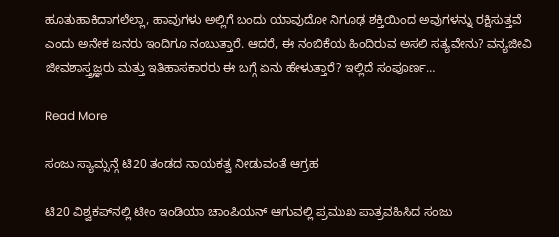ಹೂತುಹಾಕಿದಾಗಲೆಲ್ಲಾ, ಹಾವುಗಳು ಅಲ್ಲಿಗೆ ಬಂದು ಯಾವುದೋ ನಿಗೂಢ ಶಕ್ತಿಯಿಂದ ಅವುಗಳನ್ನು ರಕ್ಷಿಸುತ್ತವೆ ಎಂದು ಅನೇಕ ಜನರು ಇಂದಿಗೂ ನಂಬುತ್ತಾರೆ. ಆದರೆ, ಈ ನಂಬಿಕೆಯ ಹಿಂದಿರುವ ಅಸಲಿ ಸತ್ಯವೇನು? ವನ್ಯಜೀವಿ ಜೀವಶಾಸ್ತ್ರಜ್ಞರು ಮತ್ತು ಇತಿಹಾಸಕಾರರು ಈ ಬಗ್ಗೆ ಏನು ಹೇಳುತ್ತಾರೆ? ಇಲ್ಲಿದೆ ಸಂಪೂರ್ಣ…

Read More

ಸಂಜು ಸ್ಯಾಮ್ಸನ್ಗೆ ಟಿ20 ತಂಡದ ನಾಯಕತ್ವ ನೀಡುವಂತೆ ಆಗ್ರಹ

ಟಿ20 ವಿಶ್ವಕಪ್‌ನಲ್ಲಿ ಟೀಂ ಇಂಡಿಯಾ ಚಾಂಪಿಯನ್ ಆಗುವಲ್ಲಿ ಪ್ರಮುಖ ಪಾತ್ರವಹಿಸಿದ ಸಂಜು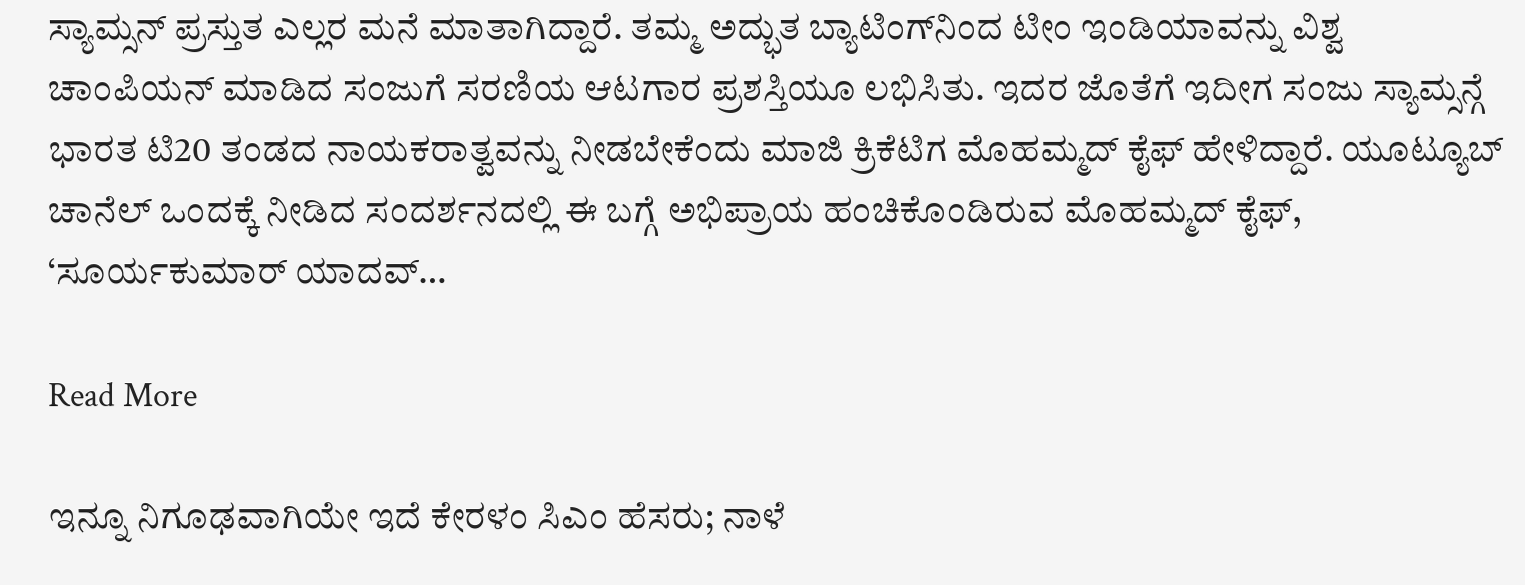ಸ್ಯಾಮ್ಸನ್ ಪ್ರಸ್ತುತ ಎಲ್ಲರ ಮನೆ ಮಾತಾಗಿದ್ದಾರೆ. ತಮ್ಮ ಅದ್ಭುತ ಬ್ಯಾಟಿಂಗ್‌ನಿಂದ ಟೀಂ ಇಂಡಿಯಾವನ್ನು ವಿಶ್ವ ಚಾಂಪಿಯನ್‌ ಮಾಡಿದ ಸಂಜುಗೆ ಸರಣಿಯ ಆಟಗಾರ ಪ್ರಶಸ್ತಿಯೂ ಲಭಿಸಿತು. ಇದರ ಜೊತೆಗೆ ಇದೀಗ ಸಂಜು ಸ್ಯಾಮ್ಸನ್ಗೆ ಭಾರತ ಟಿ20 ತಂಡದ ನಾಯಕರಾತ್ವವನ್ನು ನೀಡಬೇಕೆಂದು ಮಾಜಿ ಕ್ರಿಕೆಟಿಗ ಮೊಹಮ್ಮದ್ ಕೈಫ್ ಹೇಳಿದ್ದಾರೆ. ಯೂಟ್ಯೂಬ್ ಚಾನೆಲ್ ಒಂದಕ್ಕೆ ನೀಡಿದ ಸಂದರ್ಶನದಲ್ಲಿ ಈ ಬಗ್ಗೆ ಅಭಿಪ್ರಾಯ ಹಂಚಿಕೊಂಡಿರುವ ಮೊಹಮ್ಮದ್ ಕೈಫ್, ‘ಸೂರ್ಯಕುಮಾರ್ ಯಾದವ್…

Read More

ಇನ್ನೂ ನಿಗೂಢವಾಗಿಯೇ ಇದೆ ಕೇರಳಂ ಸಿಎಂ ಹೆಸರು; ನಾಳೆ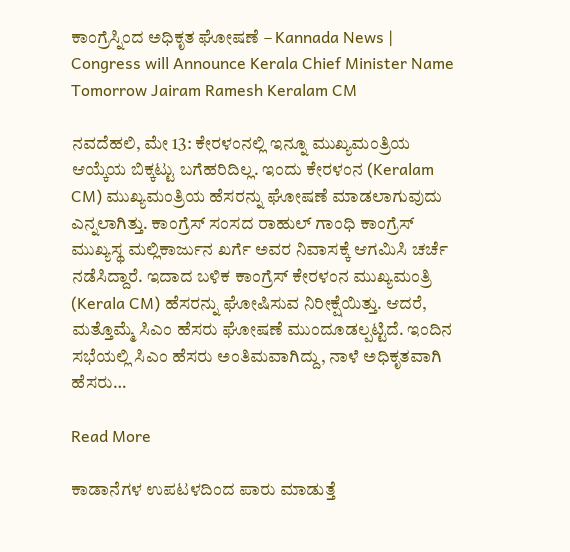ಕಾಂಗ್ರೆಸ್ನಿಂದ ಅಧಿಕೃತ ಘೋಷಣೆ – Kannada News | Congress will Announce Kerala Chief Minister Name Tomorrow Jairam Ramesh Keralam CM

ನವದೆಹಲಿ, ಮೇ 13: ಕೇರಳಂನಲ್ಲಿ ಇನ್ನೂ ಮುಖ್ಯಮಂತ್ರಿಯ ಆಯ್ಕೆಯ ಬಿಕ್ಕಟ್ಟು ಬಗೆಹರಿದಿಲ್ಲ. ಇಂದು ಕೇರಳಂನ (Keralam CM) ಮುಖ್ಯಮಂತ್ರಿಯ ಹೆಸರನ್ನು ಘೋಷಣೆ ಮಾಡಲಾಗುವುದು ಎನ್ನಲಾಗಿತ್ತು. ಕಾಂಗ್ರೆಸ್ ಸಂಸದ ರಾಹುಲ್ ಗಾಂಧಿ ಕಾಂಗ್ರೆಸ್ ಮುಖ್ಯಸ್ಥ ಮಲ್ಲಿಕಾರ್ಜುನ ಖರ್ಗೆ ಅವರ ನಿವಾಸಕ್ಕೆ ಆಗಮಿಸಿ ಚರ್ಚೆ ನಡೆಸಿದ್ದಾರೆ. ಇದಾದ ಬಳಿಕ ಕಾಂಗ್ರೆಸ್ ಕೇರಳಂನ ಮುಖ್ಯಮಂತ್ರಿ (Kerala CM) ಹೆಸರನ್ನು ಘೋಷಿಸುವ ನಿರೀಕ್ಷೆಯಿತ್ತು. ಆದರೆ, ಮತ್ತೊಮ್ಮೆ ಸಿಎಂ ಹೆಸರು ಘೋಷಣೆ ಮುಂದೂಡಲ್ಪಟ್ಟಿದೆ. ಇಂದಿನ ಸಭೆಯಲ್ಲಿ ಸಿಎಂ ಹೆಸರು ಅಂತಿಮವಾಗಿದ್ದು, ನಾಳೆ ಅಧಿಕೃತವಾಗಿ ಹೆಸರು…

Read More

ಕಾಡಾನೆಗಳ ಉಪಟಳದಿಂದ ಪಾರು ಮಾಡುತ್ತೆ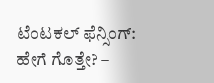ಟೆಂಟಕಲ್ ಫೆನ್ಸಿಂಗ್: ಹೇಗೆ ಗೊತ್ತೇ? –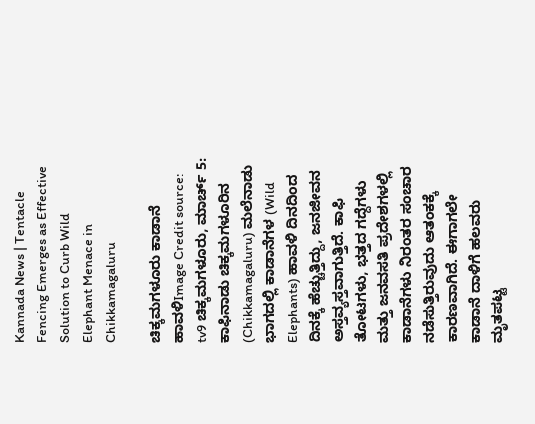Kannada News | Tentacle Fencing Emerges as Effective Solution to Curb Wild Elephant Menace in Chikkamagaluru

ಚಿಕ್ಕಮಗಳೂರು ಕಾಡಾನೆ ಹಾವಳಿImage Credit source: tv9 ಚಿಕ್ಕಮಗಳೂರು, ಮಾರ್ಚ್ 5: ಕಾಫಿನಾಡು ಚಿಕ್ಕಮಗಳೂರಿನ (Chikkamagaluru) ಮಲೆನಾಡು ಭಾಗದಲ್ಲಿ ಕಾಡಾನೆಗಳ (Wild Elephants) ಹಾವಳಿ ದಿನದಿಂದ ದಿನಕ್ಕೆ ಹೆಚ್ಚುತ್ತಿದ್ದು, ಜನಜೀವನ ಅಸ್ತವ್ಯಸ್ತವಾಗುತ್ತಿದೆ. ಕಾಫಿ ತೋಟಗಳು, ಭತ್ತದ ಗದ್ದೆಗಳು ಮತ್ತು ಜನವಸತಿ ಪ್ರದೇಶಗಳಲ್ಲಿ ಕಾಡಾನೆಗಳು ನಿರಂತರ ಸಂಚಾರ ನಡೆಸುತ್ತಿರುವುದು ಆತಂಕಕ್ಕೆ ಕಾರಣವಾಗಿದೆ. ಈಗಾಗಲೇ ಕಾಡಾನೆ ದಾಳಿಗೆ ಹಲವರು ಮೃತಪಟ್ಟ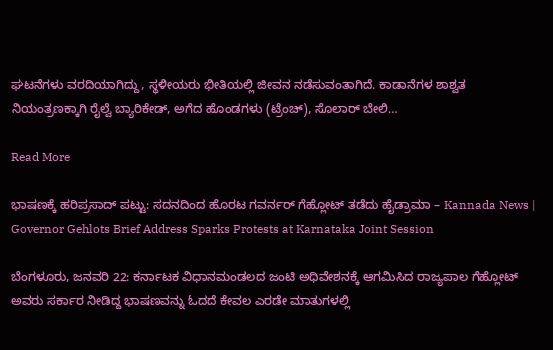ಘಟನೆಗಳು ವರದಿಯಾಗಿದ್ದು, ಸ್ಥಳೀಯರು ಭೀತಿಯಲ್ಲಿ ಜೀವನ ನಡೆಸುವಂತಾಗಿದೆ. ಕಾಡಾನೆಗಳ ಶಾಶ್ವತ ನಿಯಂತ್ರಣಕ್ಕಾಗಿ ರೈಲ್ವೆ ಬ್ಯಾರಿಕೇಡ್, ಅಗೆದ ಹೊಂಡಗಳು (ಟ್ರೆಂಚ್), ಸೊಲಾರ್ ಬೇಲಿ…

Read More

ಭಾಷಣಕ್ಕೆ ಹರಿಪ್ರಸಾದ್ ಪಟ್ಟು: ಸದನದಿಂದ ಹೊರಟ ಗವರ್ನರ್ ಗೆಹ್ಲೋಟ್ ತಡೆದು ಹೈಡ್ರಾಮಾ – Kannada News | Governor Gehlots Brief Address Sparks Protests at Karnataka Joint Session

ಬೆಂಗಳೂರು, ಜನವರಿ 22: ಕರ್ನಾಟಕ ವಿಧಾನಮಂಡಲದ ಜಂಟಿ ಅಧಿವೇಶನಕ್ಕೆ ಆಗಮಿಸಿದ ರಾಜ್ಯಪಾಲ ಗೆಹ್ಲೋಟ್ ಅವರು ಸರ್ಕಾರ ನೀಡಿದ್ದ ಭಾಷಣವನ್ನು ಓದದೆ ಕೇವಲ ಎರಡೇ ಮಾತುಗಳಲ್ಲಿ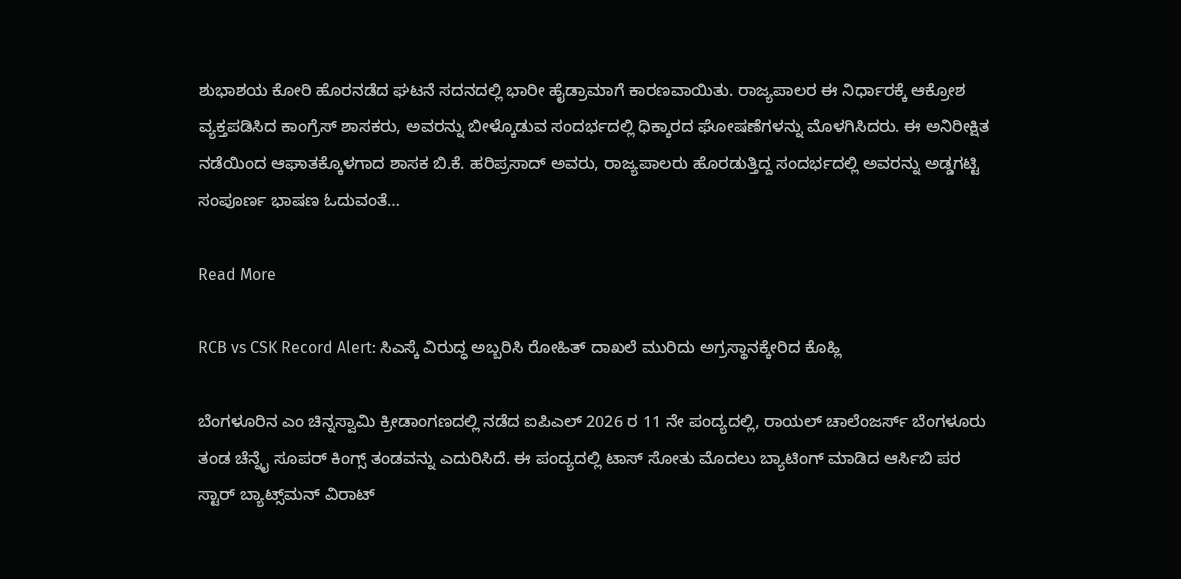ಶುಭಾಶಯ ಕೋರಿ ಹೊರನಡೆದ ಘಟನೆ ಸದನದಲ್ಲಿ ಭಾರೀ ಹೈಡ್ರಾಮಾಗೆ ಕಾರಣವಾಯಿತು. ರಾಜ್ಯಪಾಲರ ಈ ನಿರ್ಧಾರಕ್ಕೆ ಆಕ್ರೋಶ ವ್ಯಕ್ತಪಡಿಸಿದ ಕಾಂಗ್ರೆಸ್ ಶಾಸಕರು, ಅವರನ್ನು ಬೀಳ್ಕೊಡುವ ಸಂದರ್ಭದಲ್ಲಿ ಧಿಕ್ಕಾರದ ಘೋಷಣೆಗಳನ್ನು ಮೊಳಗಿಸಿದರು. ಈ ಅನಿರೀಕ್ಷಿತ ನಡೆಯಿಂದ ಆಘಾತಕ್ಕೊಳಗಾದ ಶಾಸಕ ಬಿ.ಕೆ. ಹರಿಪ್ರಸಾದ್ ಅವರು, ರಾಜ್ಯಪಾಲರು ಹೊರಡುತ್ತಿದ್ದ ಸಂದರ್ಭದಲ್ಲಿ ಅವರನ್ನು ಅಡ್ಡಗಟ್ಟಿ ಸಂಪೂರ್ಣ ಭಾಷಣ ಓದುವಂತೆ…

Read More

RCB vs CSK Record Alert: ಸಿಎಸ್ಕೆ ವಿರುದ್ಧ ಅಬ್ಬರಿಸಿ ರೋಹಿತ್ ದಾಖಲೆ ಮುರಿದು ಅಗ್ರಸ್ಥಾನಕ್ಕೇರಿದ ಕೊಹ್ಲಿ

ಬೆಂಗಳೂರಿನ ಎಂ ಚಿನ್ನಸ್ವಾಮಿ ಕ್ರೀಡಾಂಗಣದಲ್ಲಿ ನಡೆದ ಐಪಿಎಲ್ 2026 ರ 11 ನೇ ಪಂದ್ಯದಲ್ಲಿ, ರಾಯಲ್ ಚಾಲೆಂಜರ್ಸ್ ಬೆಂಗಳೂರು ತಂಡ ಚೆನ್ನೈ ಸೂಪರ್ ಕಿಂಗ್ಸ್ ತಂಡವನ್ನು ಎದುರಿಸಿದೆ. ಈ ಪಂದ್ಯದಲ್ಲಿ ಟಾಸ್ ಸೋತು ಮೊದಲು ಬ್ಯಾಟಿಂಗ್‌ ಮಾಡಿದ ಆರ್ಸಿಬಿ ಪರ ಸ್ಟಾರ್ ಬ್ಯಾಟ್ಸ್‌ಮನ್ ವಿರಾಟ್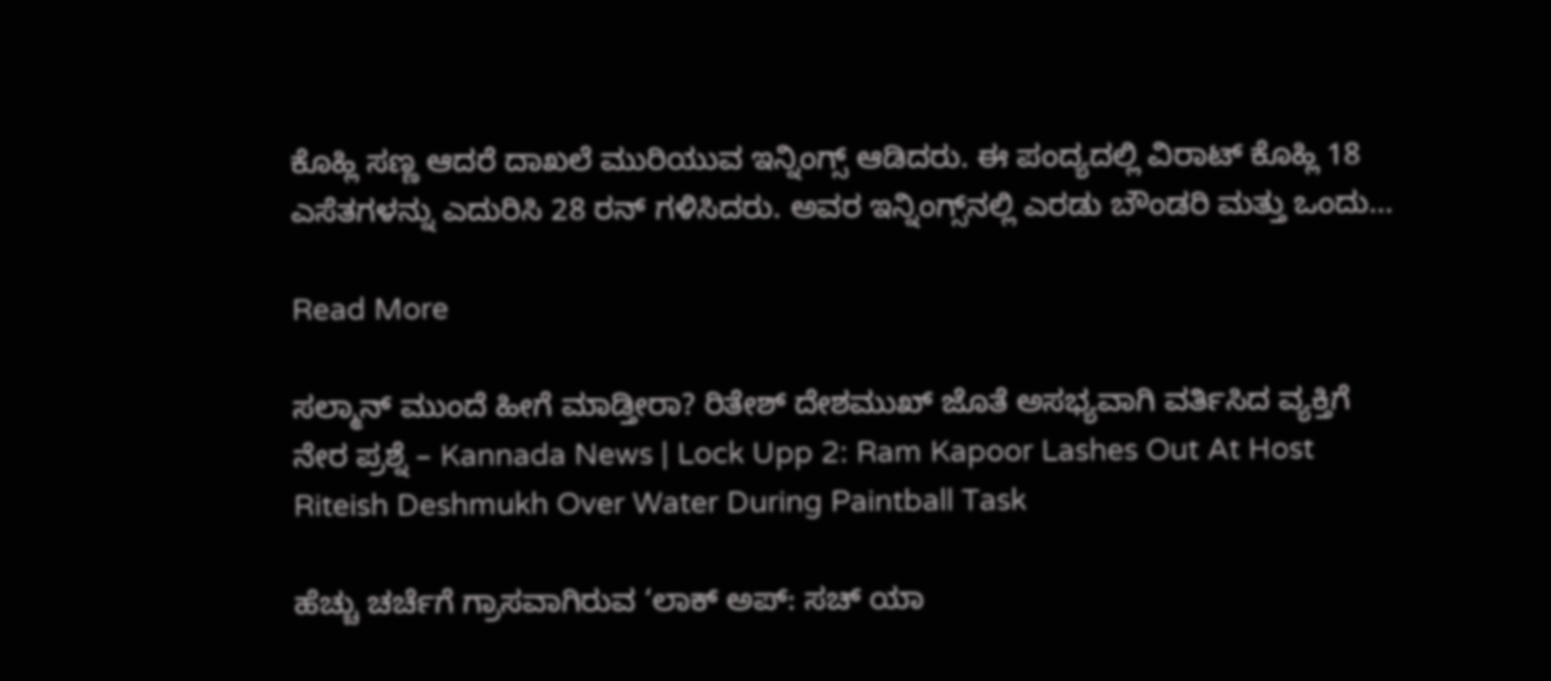ಕೊಹ್ಲಿ ಸಣ್ಣ ಆದರೆ ದಾಖಲೆ ಮುರಿಯುವ ಇನ್ನಿಂಗ್ಸ್ ಆಡಿದರು. ಈ ಪಂದ್ಯದಲ್ಲಿ ವಿರಾಟ್ ಕೊಹ್ಲಿ 18 ಎಸೆತಗಳನ್ನು ಎದುರಿಸಿ 28 ರನ್ ಗಳಿಸಿದರು. ಅವರ ಇನ್ನಿಂಗ್ಸ್‌ನಲ್ಲಿ ಎರಡು ಬೌಂಡರಿ ಮತ್ತು ಒಂದು…

Read More

ಸಲ್ಮಾನ್ ಮುಂದೆ ಹೀಗೆ ಮಾಡ್ತೀರಾ? ರಿತೇಶ್ ದೇಶಮುಖ್ ಜೊತೆ ಅಸಭ್ಯವಾಗಿ ವರ್ತಿಸಿದ ವ್ಯಕ್ತಿಗೆ ನೇರ ಪ್ರಶ್ನೆ – Kannada News | Lock Upp 2: Ram Kapoor Lashes Out At Host Riteish Deshmukh Over Water During Paintball Task

ಹೆಚ್ಚು ಚರ್ಚೆಗೆ ಗ್ರಾಸವಾಗಿರುವ ‘ಲಾಕ್ ಅಪ್: ಸಚ್ ಯಾ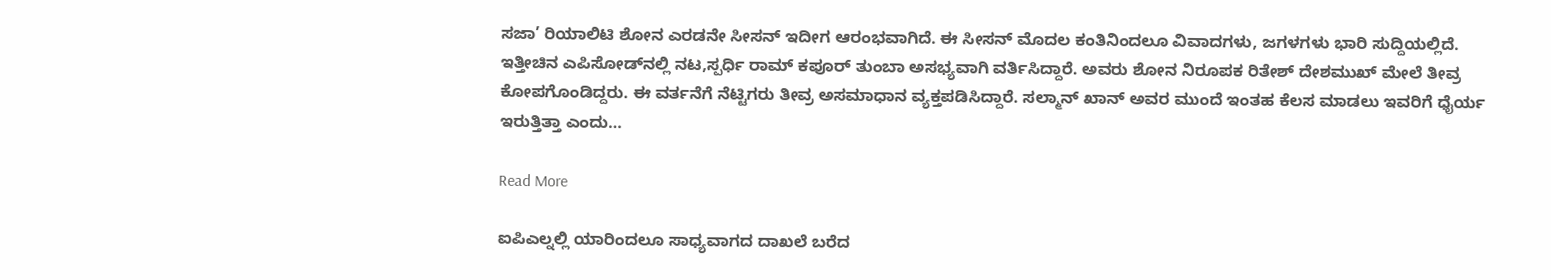ಸಜಾ’ ರಿಯಾಲಿಟಿ ಶೋನ ಎರಡನೇ ಸೀಸನ್ ಇದೀಗ ಆರಂಭವಾಗಿದೆ. ಈ ಸೀಸನ್ ಮೊದಲ ಕಂತಿನಿಂದಲೂ ವಿವಾದಗಳು, ಜಗಳಗಳು ಭಾರಿ ಸುದ್ದಿಯಲ್ಲಿದೆ. ಇತ್ತೀಚಿನ ಎಪಿಸೋಡ್‌ನಲ್ಲಿ ನಟ,ಸ್ಪರ್ಧಿ ರಾಮ್ ಕಪೂರ್ ತುಂಬಾ ಅಸಭ್ಯವಾಗಿ ವರ್ತಿಸಿದ್ದಾರೆ. ಅವರು ಶೋನ ನಿರೂಪಕ ರಿತೇಶ್ ದೇಶಮುಖ್ ಮೇಲೆ ತೀವ್ರ ಕೋಪಗೊಂಡಿದ್ದರು. ಈ ವರ್ತನೆಗೆ ನೆಟ್ಟಿಗರು ತೀವ್ರ ಅಸಮಾಧಾನ ವ್ಯಕ್ತಪಡಿಸಿದ್ದಾರೆ. ಸಲ್ಮಾನ್ ಖಾನ್ ಅವರ ಮುಂದೆ ಇಂತಹ ಕೆಲಸ ಮಾಡಲು ಇವರಿಗೆ ಧೈರ್ಯ ಇರುತ್ತಿತ್ತಾ ಎಂದು…

Read More

ಐಪಿಎಲ್ನಲ್ಲಿ ಯಾರಿಂದಲೂ ಸಾಧ್ಯವಾಗದ ದಾಖಲೆ ಬರೆದ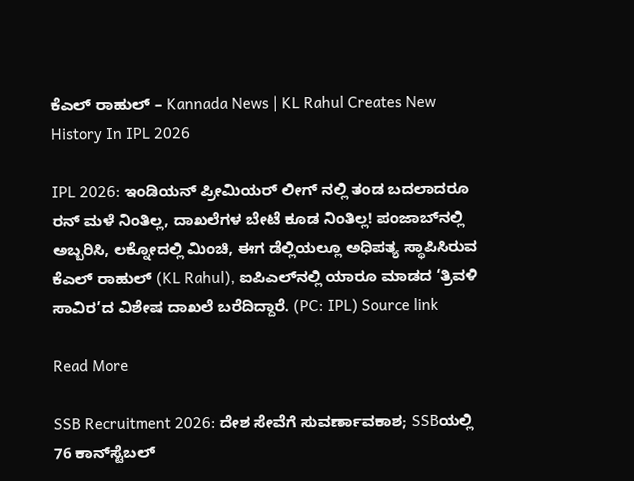ಕೆಎಲ್ ರಾಹುಲ್ – Kannada News | KL Rahul Creates New History In IPL 2026

IPL 2026: ಇಂಡಿಯನ್ ಪ್ರೀಮಿಯರ್ ಲೀಗ್ ನಲ್ಲಿ ತಂಡ ಬದಲಾದರೂ ರನ್ ಮಳೆ ನಿಂತಿಲ್ಲ, ದಾಖಲೆಗಳ ಬೇಟೆ ಕೂಡ ನಿಂತಿಲ್ಲ! ಪಂಜಾಬ್‌ನಲ್ಲಿ ಅಬ್ಬರಿಸಿ, ಲಕ್ನೋದಲ್ಲಿ ಮಿಂಚಿ, ಈಗ ಡೆಲ್ಲಿಯಲ್ಲೂ ಅಧಿಪತ್ಯ ಸ್ಥಾಪಿಸಿರುವ ಕೆಎಲ್ ರಾಹುಲ್ (KL Rahul), ಐಪಿಎಲ್‌ನಲ್ಲಿ ಯಾರೂ ಮಾಡದ ‘ತ್ರಿವಳಿ ಸಾವಿರ’ದ ವಿಶೇಷ ದಾಖಲೆ ಬರೆದಿದ್ದಾರೆ. (PC: IPL) Source link

Read More

SSB Recruitment 2026: ದೇಶ ಸೇವೆಗೆ ಸುವರ್ಣಾವಕಾಶ; SSBಯಲ್ಲಿ 76 ಕಾನ್‌ಸ್ಟೆಬಲ್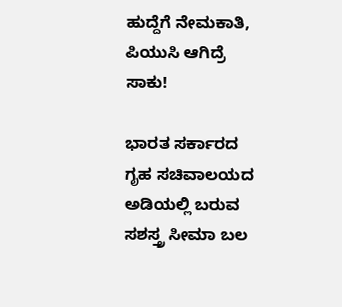ಹುದ್ದೆಗೆ ನೇಮಕಾತಿ, ಪಿಯುಸಿ ಆಗಿದ್ರೆ ಸಾಕು!

ಭಾರತ ಸರ್ಕಾರದ ಗೃಹ ಸಚಿವಾಲಯದ ಅಡಿಯಲ್ಲಿ ಬರುವ ಸಶಸ್ತ್ರ ಸೀಮಾ ಬಲ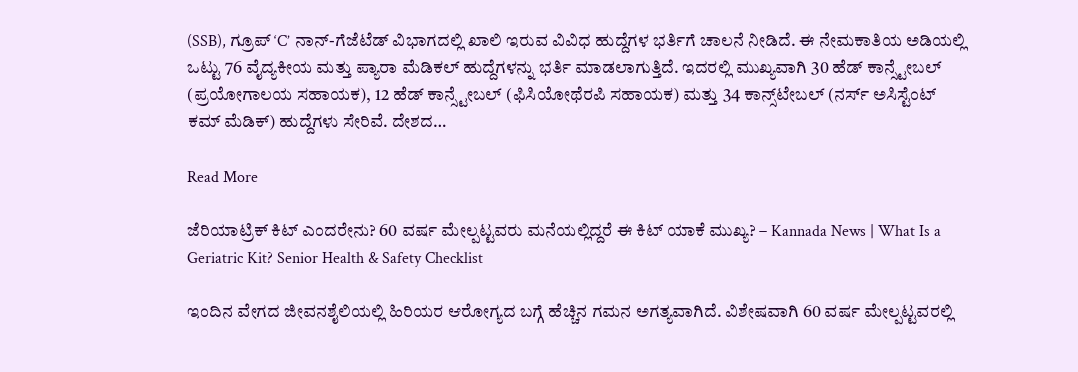(SSB), ಗ್ರೂಪ್ ‘C’ ನಾನ್-ಗೆಜೆಟೆಡ್ ವಿಭಾಗದಲ್ಲಿ ಖಾಲಿ ಇರುವ ವಿವಿಧ ಹುದ್ದೆಗಳ ಭರ್ತಿಗೆ ಚಾಲನೆ ನೀಡಿದೆ. ಈ ನೇಮಕಾತಿಯ ಅಡಿಯಲ್ಲಿ ಒಟ್ಟು 76 ವೈದ್ಯಕೀಯ ಮತ್ತು ಪ್ಯಾರಾ ಮೆಡಿಕಲ್ ಹುದ್ದೆಗಳನ್ನು ಭರ್ತಿ ಮಾಡಲಾಗುತ್ತಿದೆ. ಇದರಲ್ಲಿ ಮುಖ್ಯವಾಗಿ 30 ಹೆಡ್ ಕಾನ್ಸ್ಟೇಬಲ್ (ಪ್ರಯೋಗಾಲಯ ಸಹಾಯಕ), 12 ಹೆಡ್ ಕಾನ್ಸ್ಟೇಬಲ್ (ಫಿಸಿಯೋಥೆರಪಿ ಸಹಾಯಕ) ಮತ್ತು 34 ಕಾನ್ಸ್‌ಟೇಬಲ್ (ನರ್ಸ್ ಅಸಿಸ್ಟೆಂಟ್ ಕಮ್ ಮೆಡಿಕ್) ಹುದ್ದೆಗಳು ಸೇರಿವೆ. ದೇಶದ…

Read More

ಜೆರಿಯಾಟ್ರಿಕ್ ಕಿಟ್ ಎಂದರೇನು? 60 ವರ್ಷ ಮೇಲ್ಪಟ್ಟವರು ಮನೆಯಲ್ಲಿದ್ದರೆ ಈ ಕಿಟ್ ಯಾಕೆ ಮುಖ್ಯ? – Kannada News | What Is a Geriatric Kit? Senior Health & Safety Checklist

ಇಂದಿನ ವೇಗದ ಜೀವನಶೈಲಿಯಲ್ಲಿ ಹಿರಿಯರ ಆರೋಗ್ಯದ ಬಗ್ಗೆ ಹೆಚ್ಚಿನ ಗಮನ ಅಗತ್ಯವಾಗಿದೆ. ವಿಶೇಷವಾಗಿ 60 ವರ್ಷ ಮೇಲ್ಪಟ್ಟವರಲ್ಲಿ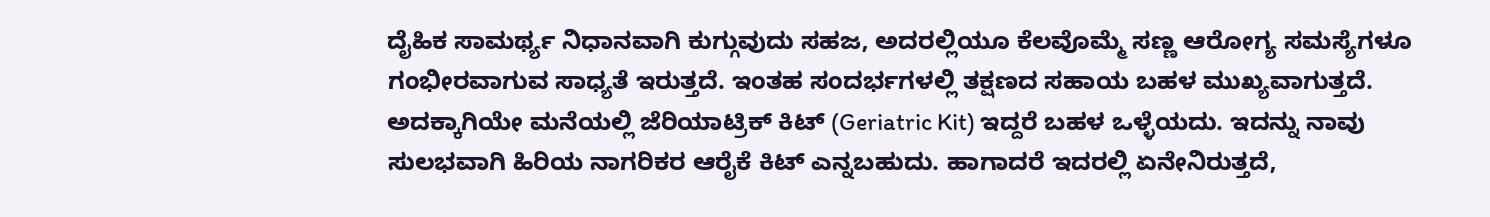ದೈಹಿಕ ಸಾಮರ್ಥ್ಯ ನಿಧಾನವಾಗಿ ಕುಗ್ಗುವುದು ಸಹಜ, ಅದರಲ್ಲಿಯೂ ಕೆಲವೊಮ್ಮೆ ಸಣ್ಣ ಆರೋಗ್ಯ ಸಮಸ್ಯೆಗಳೂ ಗಂಭೀರವಾಗುವ ಸಾಧ್ಯತೆ ಇರುತ್ತದೆ. ಇಂತಹ ಸಂದರ್ಭಗಳಲ್ಲಿ ತಕ್ಷಣದ ಸಹಾಯ ಬಹಳ ಮುಖ್ಯವಾಗುತ್ತದೆ. ಅದಕ್ಕಾಗಿಯೇ ಮನೆಯಲ್ಲಿ ಜೆರಿಯಾಟ್ರಿಕ್ ಕಿಟ್ (Geriatric Kit) ಇದ್ದರೆ ಬಹಳ ಒಳ್ಳೆಯದು. ಇದನ್ನು ನಾವು ಸುಲಭವಾಗಿ ಹಿರಿಯ ನಾಗರಿಕರ ಆರೈಕೆ ಕಿಟ್ ಎನ್ನಬಹುದು. ಹಾಗಾದರೆ ಇದರಲ್ಲಿ ಏನೇನಿರುತ್ತದೆ,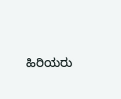ಹಿರಿಯರು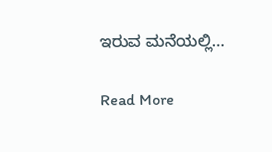ಇರುವ ಮನೆಯಲ್ಲಿ…

Read More